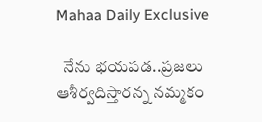Mahaa Daily Exclusive

  నేను భయపడ..ప్రజలు ఆశీర్వదిస్తారన్న నమ్మకం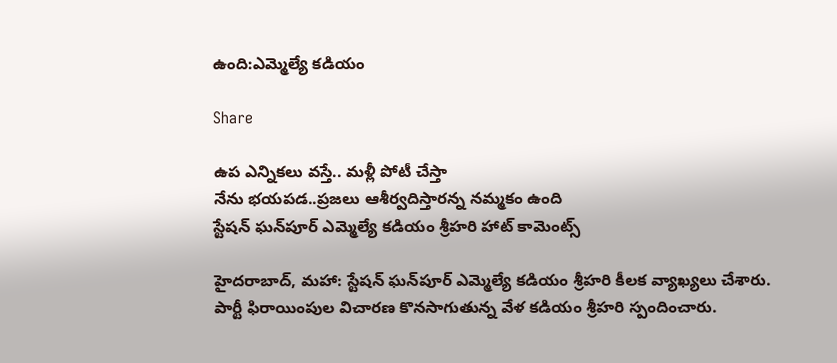ఉంది:ఎమ్మెల్యే కడియం

Share

ఉప ఎన్నికలు వస్తే.. మళ్లీ పోటీ చేస్తా
నేను భయపడ..ప్రజలు ఆశీర్వదిస్తారన్న నమ్మకం ఉంది
స్టేషన్‌ ఘన్‌పూర్‌ ఎమ్మెల్యే కడియం శ్రీహరి హాట్ కామెంట్స్

హైదరాబాద్, మహా: స్టేషన్‌ ఘన్‌పూర్‌ ఎమ్మెల్యే కడియం శ్రీహరి కీలక వ్యాఖ్యలు చేశారు. పార్టీ ఫిరాయింపుల విచారణ కొనసాగుతున్న వేళ కడియం శ్రీహరి స్పందించారు.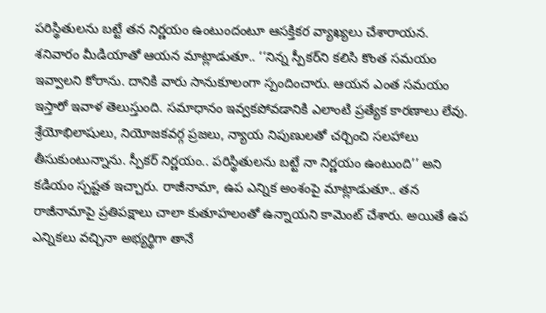పరిస్థితులను బట్టే తన నిర్ణయం ఉంటుందంటూ ఆసక్తికర వ్యాఖ్యలు చేశారాయన. శనివారం మీడియాతో ఆయన మాట్లాడుతూ.. ‘‘నిన్న స్పీకర్‌ని కలిసి కొంత సమయం ఇవ్వాలని కోరాను. దానికి వారు సానుకూలంగా స్పందించారు. ఆయన ఎంత సమయం ఇస్తారో ఇవాళ తెలుస్తుంది. సమాధానం ఇవ్వకపోవడానికి ఎలాంటి ప్రత్యేక కారణాలు లేవు. శ్రేయోభిలాషులు, నియోజకవర్గ ప్రజలు, న్యాయ నిపుణులతో చర్చించి సలహాలు తీసుకుంటున్నాను. స్పీకర్‌ నిర్ణయం.. పరిస్థితులను బట్టే నా నిర్ణయం ఉంటుంది’’ అని కడియం స్పష్టత ఇచ్చారు. రాజీనామా, ఉప ఎన్నిక అంశంపై మాట్లాడుతూ.. తన రాజీనామాపై ప్రతిపక్షాలు చాలా కుతూహలంతో ఉన్నాయని కామెంట్‌ చేశారు. అయితే ఉప ఎన్నికలు వచ్చినా అభ్యర్థిగా తానే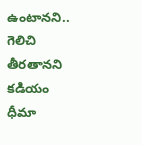ఉంటానని.. గెలిచి తీరతానని కడియం ధీమా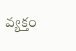వ్యక్తం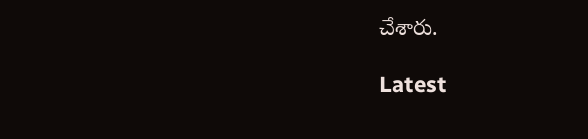చేశారు.

Latest